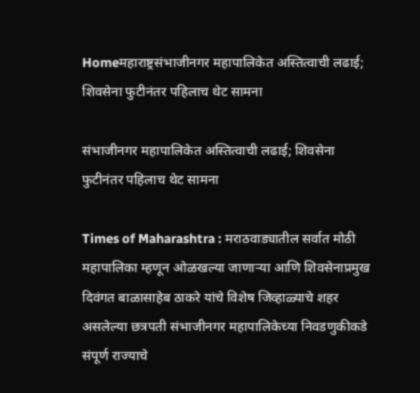Homeमहाराष्ट्रसंभाजीनगर महापालिकेत अस्तित्वाची लढाई; शिवसेना फुटीनंतर पहिलाच थेट सामना

संभाजीनगर महापालिकेत अस्तित्वाची लढाई; शिवसेना फुटीनंतर पहिलाच थेट सामना

Times of Maharashtra : मराठवाड्यातील सर्वात मोठी महापालिका म्हणून ओळखल्या जाणाऱ्या आणि शिवसेनाप्रमुख दिवंगत बाळासाहेब ठाकरे यांचे विशेष जिव्हाळ्याचे शहर असलेल्या छत्रपती संभाजीनगर महापालिकेच्या निवडणुकीकडे संपूर्ण राज्याचे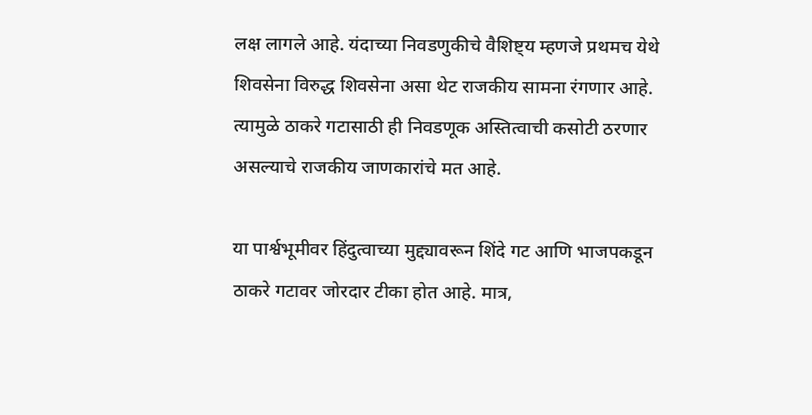लक्ष लागले आहे. यंदाच्या निवडणुकीचे वैशिष्ट्य म्हणजे प्रथमच येथे शिवसेना विरुद्ध शिवसेना असा थेट राजकीय सामना रंगणार आहे. त्यामुळे ठाकरे गटासाठी ही निवडणूक अस्तित्वाची कसोटी ठरणार असल्याचे राजकीय जाणकारांचे मत आहे.

या पार्श्वभूमीवर हिंदुत्वाच्या मुद्द्यावरून शिंदे गट आणि भाजपकडून ठाकरे गटावर जोरदार टीका होत आहे. मात्र,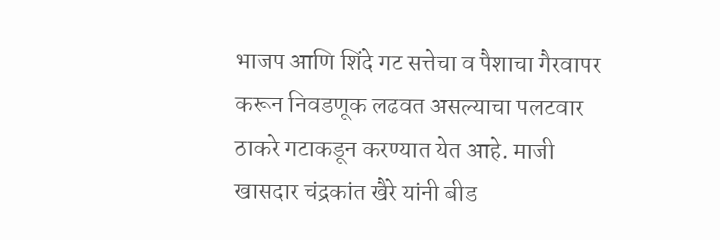भाजप आणि शिंदे गट सत्तेचा व पैशाचा गैरवापर करून निवडणूक लढवत असल्याचा पलटवार ठाकरे गटाकडून करण्यात येत आहे. माजी खासदार चंद्रकांत खैरे यांनी बीड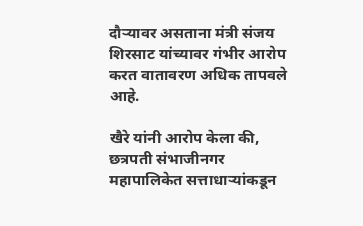दौऱ्यावर असताना मंत्री संजय शिरसाट यांच्यावर गंभीर आरोप करत वातावरण अधिक तापवले आहे.

खैरे यांनी आरोप केला की, छत्रपती संभाजीनगर महापालिकेत सत्ताधाऱ्यांकडून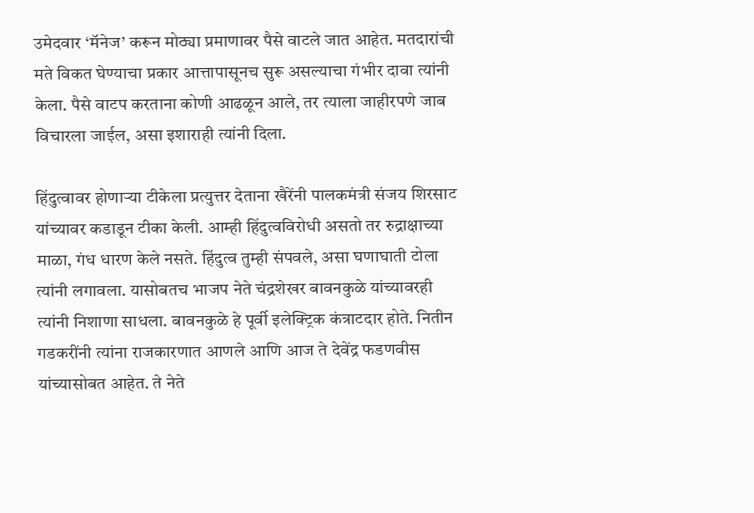उमेदवार ‘मॅनेज’ करून मोठ्या प्रमाणावर पैसे वाटले जात आहेत. मतदारांची मते विकत घेण्याचा प्रकार आत्तापासूनच सुरू असल्याचा गंभीर दावा त्यांनी केला. पैसे वाटप करताना कोणी आढळून आले, तर त्याला जाहीरपणे जाब विचारला जाईल, असा इशाराही त्यांनी दिला.

हिंदुत्वावर होणाऱ्या टीकेला प्रत्युत्तर देताना खैरेंनी पालकमंत्री संजय शिरसाट यांच्यावर कडाडून टीका केली. आम्ही हिंदुत्वविरोधी असतो तर रुद्राक्षाच्या माळा, गंध धारण केले नसते. हिंदुत्व तुम्ही संपवले, असा घणाघाती टोला त्यांनी लगावला. यासोबतच भाजप नेते चंद्रशेखर बावनकुळे यांच्यावरही त्यांनी निशाणा साधला. बावनकुळे हे पूर्वी इलेक्ट्रिक कंत्राटदार होते. नितीन गडकरींनी त्यांना राजकारणात आणले आणि आज ते देवेंद्र फडणवीस यांच्यासोबत आहेत. ते नेते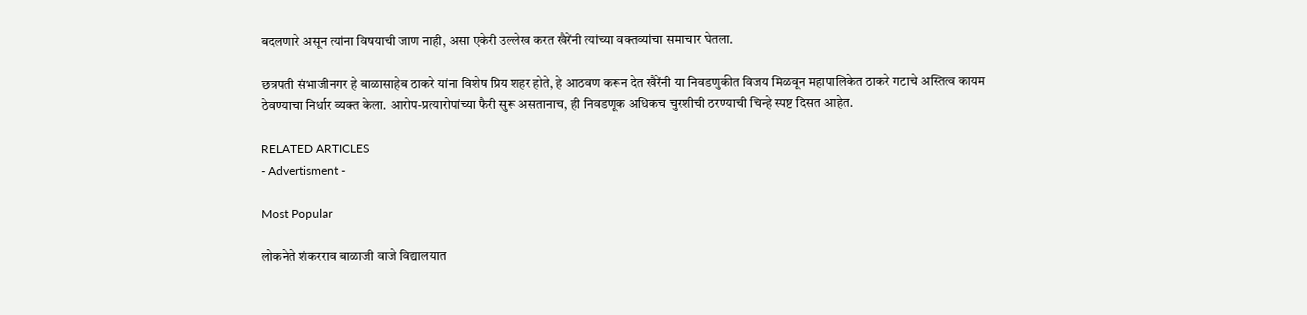बदलणारे असून त्यांना विषयाची जाण नाही, असा एकेरी उल्लेख करत खैरेंनी त्यांच्या वक्तव्यांचा समाचार घेतला.

छत्रपती संभाजीनगर हे बाळासाहेब ठाकरे यांना विशेष प्रिय शहर होते, हे आठवण करून देत खैरेंनी या निवडणुकीत विजय मिळवून महापालिकेत ठाकरे गटाचे अस्तित्व कायम ठेवण्याचा निर्धार व्यक्त केला. आरोप-प्रत्यारोपांच्या फैरी सुरू असतानाच, ही निवडणूक अधिकच चुरशीची ठरण्याची चिन्हे स्पष्ट दिसत आहेत.

RELATED ARTICLES
- Advertisment -

Most Popular

लोकनेते शंकरराव बाळाजी वाजे विद्यालयात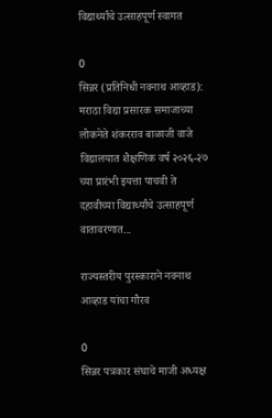विद्यार्थ्यांचे उत्साहपूर्ण स्वागत

0
सिन्नर (प्रतिनिधी नवनाथ आव्हाड): मराठा विद्या प्रसारक समाजाच्या लोकनेते शंकरराव बाळाजी वाजे विद्यालयात शैक्षणिक वर्ष २०२६-२७ च्या प्रारंभी इयत्ता पाचवी ते दहावीच्या विद्यार्थ्यांचे उत्साहपूर्ण वातावरणात...

राज्यस्तरीय पुरस्काराने नवनाथ आव्हाड यांचा गौरव

0
सिन्नर पत्रकार संघाचे माजी अध्यक्ष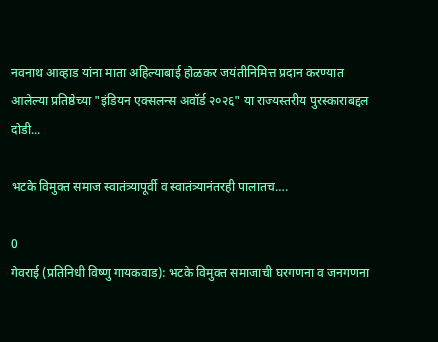नवनाथ आव्हाड यांना माता अहिल्याबाई होळकर जयंतीनिमित्त प्रदान करण्यात आलेल्या प्रतिष्ठेच्या "इंडियन एक्सलन्स अवॉर्ड २०२६" या राज्यस्तरीय पुरस्काराबद्दल दोडी...

भटके विमुक्त समाज स्वातंत्र्यापूर्वी व स्वातंत्र्यानंतरही पालातच….

0
गेवराई (प्रतिनिधी विष्णु गायकवाड): भटके विमुक्त समाजाची घरगणना व जनगणना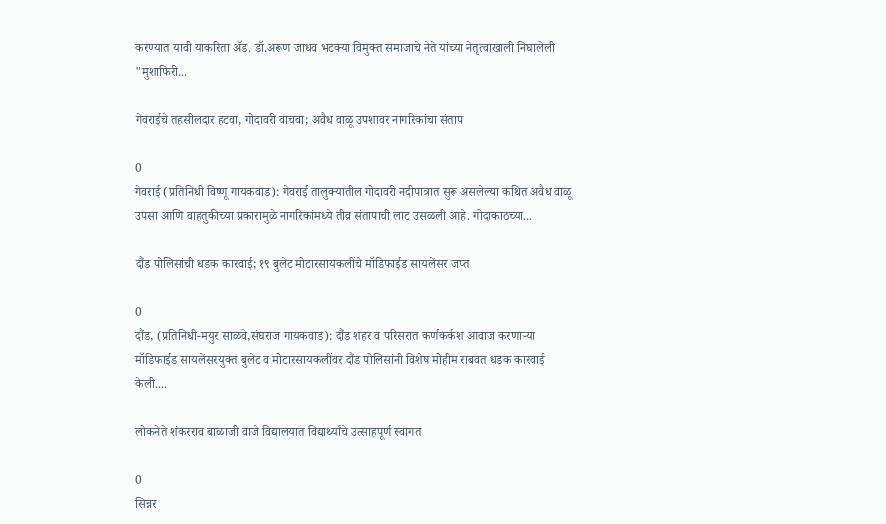करण्यात यावी याकरिता ॲड. डॉ.अरूण जाधव भटक्या विमुक्त समाजाचे नेते यांच्या नेतृत्वाखाली निघालेली "मुशाफिरी...

गेवराईचे तहसीलदार हटवा, गोदावरी वाचवा; अवैध वाळू उपशावर नागरिकांचा संताप

0
गेवराई (प्रतिनिधी विष्णू गायकवाड): गेवराई तालुक्यातील गोदावरी नदीपात्रात सुरू असलेल्या कथित अवैध वाळू उपसा आणि वाहतुकीच्या प्रकारामुळे नागरिकांमध्ये तीव्र संतापाची लाट उसळली आहे. गोदाकाठच्या...

दौंड पोलिसांची धडक कारवाई; १९ बुलेट मोटारसायकलींचे मॉडिफाईड सायलेंसर जप्त

0
दौंड, (प्रतिनिधी-मयुर साळवे,संघराज गायकवाड): दौंड शहर व परिसरात कर्णकर्कश आवाज करणाऱ्या मॉडिफाईड सायलेंसरयुक्त बुलेट व मोटारसायकलींवर दौंड पोलिसांनी विशेष मोहीम राबवत धडक कारवाई केली....

लोकनेते शंकरराव बाळाजी वाजे विद्यालयात विद्यार्थ्यांचे उत्साहपूर्ण स्वागत

0
सिन्नर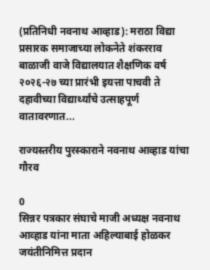(प्रतिनिधी नवनाथ आव्हाड): मराठा विद्या प्रसारक समाजाच्या लोकनेते शंकरराव बाळाजी वाजे विद्यालयात शैक्षणिक वर्ष २०२६-२७ च्या प्रारंभी इयत्ता पाचवी ते दहावीच्या विद्यार्थ्यांचे उत्साहपूर्ण वातावरणात...

राज्यस्तरीय पुरस्काराने नवनाथ आव्हाड यांचा गौरव

0
सिन्नर पत्रकार संघाचे माजी अध्यक्ष नवनाथ आव्हाड यांना माता अहिल्याबाई होळकर जयंतीनिमित्त प्रदान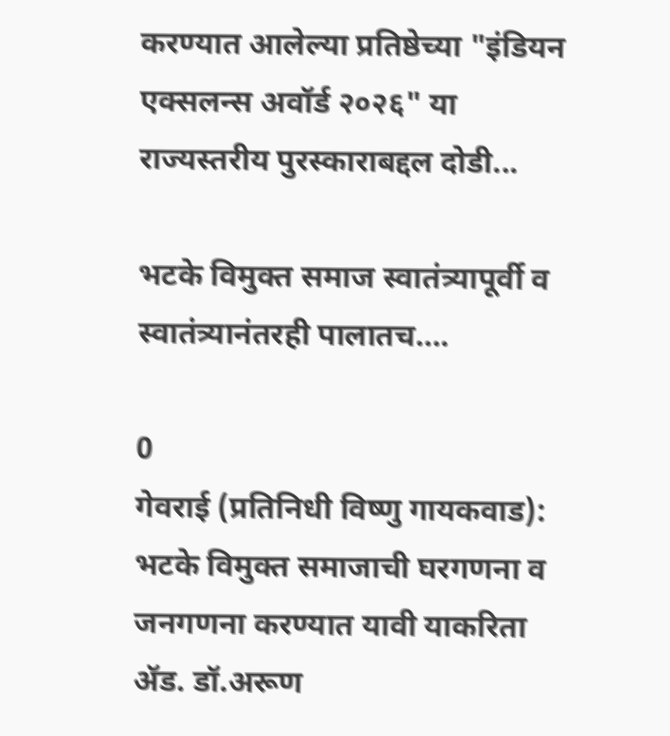करण्यात आलेल्या प्रतिष्ठेच्या "इंडियन एक्सलन्स अवॉर्ड २०२६" या राज्यस्तरीय पुरस्काराबद्दल दोडी...

भटके विमुक्त समाज स्वातंत्र्यापूर्वी व स्वातंत्र्यानंतरही पालातच….

0
गेवराई (प्रतिनिधी विष्णु गायकवाड): भटके विमुक्त समाजाची घरगणना व जनगणना करण्यात यावी याकरिता ॲड. डॉ.अरूण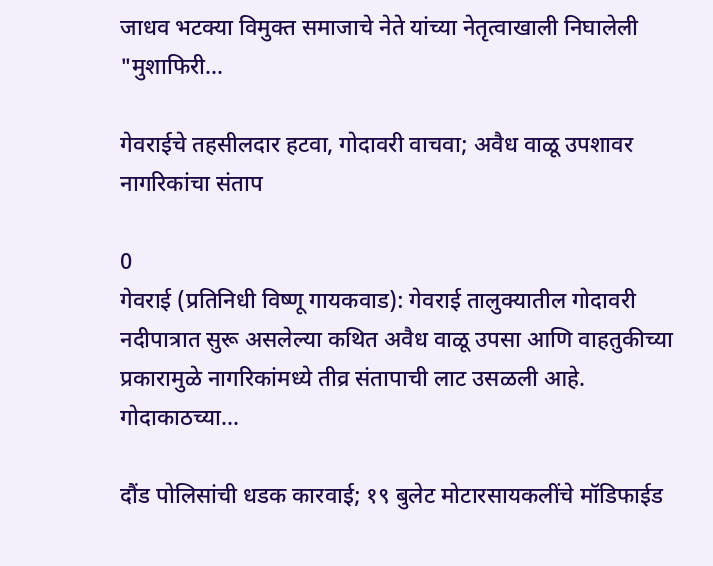जाधव भटक्या विमुक्त समाजाचे नेते यांच्या नेतृत्वाखाली निघालेली "मुशाफिरी...

गेवराईचे तहसीलदार हटवा, गोदावरी वाचवा; अवैध वाळू उपशावर नागरिकांचा संताप

0
गेवराई (प्रतिनिधी विष्णू गायकवाड): गेवराई तालुक्यातील गोदावरी नदीपात्रात सुरू असलेल्या कथित अवैध वाळू उपसा आणि वाहतुकीच्या प्रकारामुळे नागरिकांमध्ये तीव्र संतापाची लाट उसळली आहे. गोदाकाठच्या...

दौंड पोलिसांची धडक कारवाई; १९ बुलेट मोटारसायकलींचे मॉडिफाईड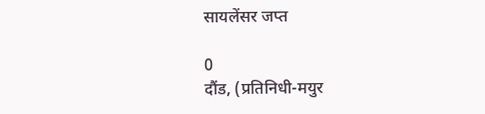सायलेंसर जप्त

0
दौंड, (प्रतिनिधी-मयुर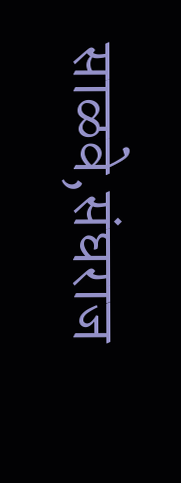साळवे,संघराज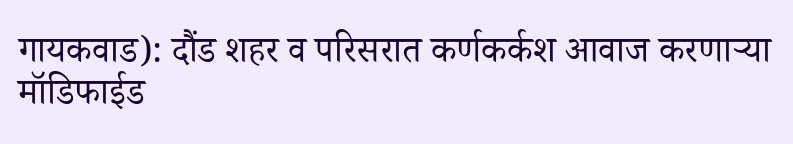गायकवाड): दौंड शहर व परिसरात कर्णकर्कश आवाज करणाऱ्या मॉडिफाईड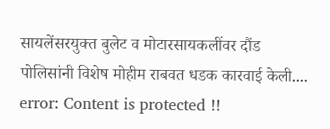सायलेंसरयुक्त बुलेट व मोटारसायकलींवर दौंड पोलिसांनी विशेष मोहीम राबवत धडक कारवाई केली....
error: Content is protected !!